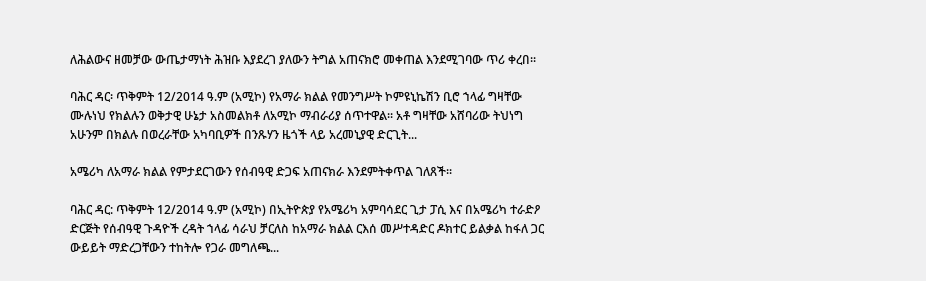ለሕልውና ዘመቻው ውጤታማነት ሕዝቡ እያደረገ ያለውን ትግል አጠናክሮ መቀጠል እንደሚገባው ጥሪ ቀረበ፡፡

ባሕር ዳር፡ ጥቅምት 12/2014 ዓ.ም (አሚኮ) የአማራ ክልል የመንግሥት ኮምዩኒኬሽን ቢሮ ኀላፊ ግዛቸው ሙሉነህ የክልሉን ወቅታዊ ሁኔታ አስመልክቶ ለአሚኮ ማብራሪያ ሰጥተዋል፡፡ አቶ ግዛቸው አሸባሪው ትህነግ አሁንም በክልሉ በወረራቸው አካባቢዎች በንጹሃን ዜጎች ላይ አረመኒያዊ ድርጊት...

አሜሪካ ለአማራ ክልል የምታደርገውን የሰብዓዊ ድጋፍ አጠናክራ እንደምትቀጥል ገለጸች፡፡

ባሕር ዳር: ጥቅምት 12/2014 ዓ.ም (አሚኮ) በኢትዮጵያ የአሜሪካ አምባሳደር ጊታ ፓሲ እና በአሜሪካ ተራድዖ ድርጅት የሰብዓዊ ጉዳዮች ረዳት ኀላፊ ሳራህ ቻርለስ ከአማራ ክልል ርእሰ መሥተዳድር ዶክተር ይልቃል ከፋለ ጋር ውይይት ማድረጋቸውን ተከትሎ የጋራ መግለጫ...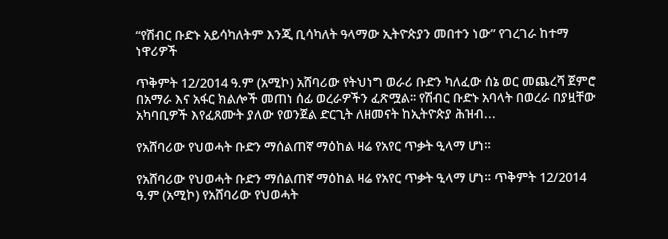“የሽብር ቡድኑ አይሳካለትም እንጂ ቢሳካለት ዓላማው ኢትዮጵያን መበተን ነው” የገረገራ ከተማ ነዋሪዎች

ጥቅምት 12/2014 ዓ.ም (አሚኮ) አሸባሪው የትህነግ ወራሪ ቡድን ካለፈው ሰኔ ወር መጨረሻ ጀምሮ በአማራ እና አፋር ክልሎች መጠነ ሰፊ ወረራዎችን ፈጽሟል፡፡ የሽብር ቡድኑ አባላት በወረራ በያዟቸው አካባቢዎች እየፈጸሙት ያለው የወንጀል ድርጊት ለዘመናት ከኢትዮጵያ ሕዝብ...

የአሸባሪው የህወሓት ቡድን ማሰልጠኛ ማዕከል ዛሬ የአየር ጥቃት ዒላማ ሆነ።

የአሸባሪው የህወሓት ቡድን ማሰልጠኛ ማዕከል ዛሬ የአየር ጥቃት ዒላማ ሆነ። ጥቅምት 12/2014 ዓ.ም (አሚኮ) የአሸባሪው የህወሓት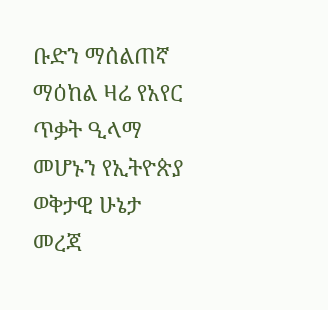ቡድን ማሰልጠኛ ማዕከል ዛሬ የአየር ጥቃት ዒላማ መሆኑን የኢትዮጵያ ወቅታዊ ሁኔታ መረጃ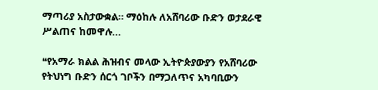ማጣሪያ አስታውቋል። ማዕከሉ ለአሸባሪው ቡድን ወታደራዊ ሥልጠና ከመዋሉ...

❝የአማራ ክልል ሕዝብና መላው ኢትዮጵያውያን የአሸባሪው የትህነግ ቡድን ሰርጎ ገቦችን በማጋለጥና አካባቢውን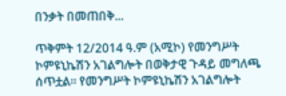በንቃት በመጠበቅ...

ጥቅምት 12/2014 ዓ.ም (አሚኮ) የመንግሥት ኮምዩኒኬሽን አገልግሎት በወቅታዊ ጉዳይ መግለጫ ሰጥቷል። የመንግሥት ኮምዩኒኬሽን አገልግሎት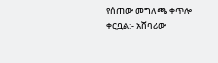የሰጠው መግለጫ ቀጥሎ ቀርቧል:- አሸባሪው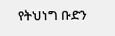የትህነግ ቡድን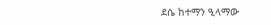ደሴ ከተማን ዒላማው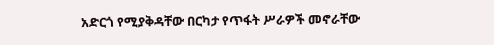አድርጎ የሚያቅዳቸው በርካታ የጥፋት ሥራዎች መኖራቸው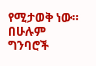የሚታወቅ ነው። በሁሉም ግንባሮች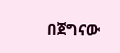በጀግናው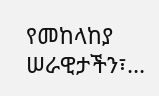የመከላከያ ሠራዊታችን፣...